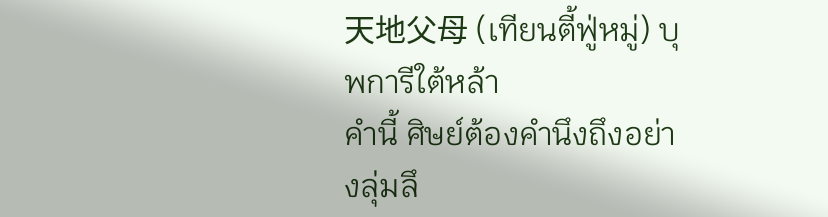天地父母 (เทียนตี้ฟู่หมู่) บุพการีใต้หล้า
คำนี้ ศิษย์ต้องคำนึงถึงอย่างลุ่มลึ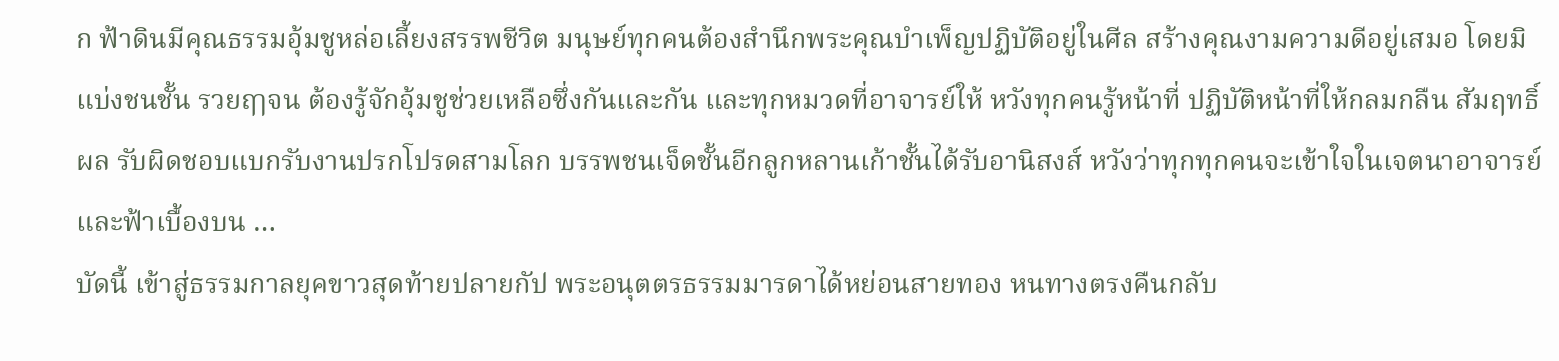ก ฟ้าดินมีคุณธรรมอุ้มชูหล่อเลี้ยงสรรพชีวิต มนุษย์ทุกคนต้องสำนึกพระคุณบำเพ็ญปฏิบัติอยู่ในศีล สร้างคุณงามความดีอยู่เสมอ โดยมิแบ่งชนชั้น รวยฤๅจน ต้องรู้จักอุ้มชูช่วยเหลือซึ่งกันและกัน และทุกหมวดที่อาจารย์ให้ หวังทุกคนรู้หน้าที่ ปฏิบัติหน้าที่ให้กลมกลืน สัมฤทธิ์ผล รับผิดชอบแบกรับงานปรกโปรดสามโลก บรรพชนเจ็ดชั้นอีกลูกหลานเก้าชั้นได้รับอานิสงส์ หวังว่าทุกทุกคนจะเข้าใจในเจตนาอาจารย์และฟ้าเบื้องบน …
บัดนี้ เข้าสู่ธรรมกาลยุคขาวสุดท้ายปลายกัป พระอนุตตรธรรมมารดาได้หย่อนสายทอง หนทางตรงคืนกลับ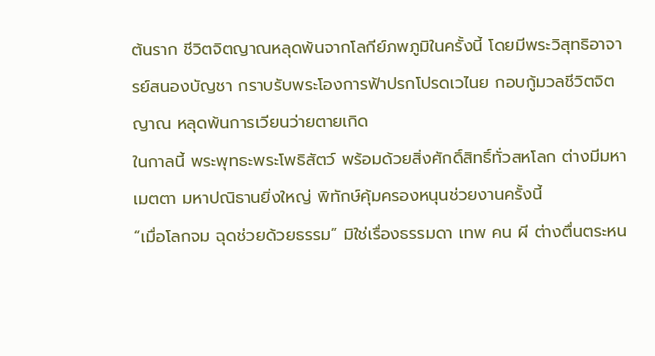ต้นราก ชีวิตจิตญาณหลุดพ้นจากโลกีย์ภพภูมิในครั้งนี้ โดยมีพระวิสุทธิอาจารย์สนองบัญชา กราบรับพระโองการฟ้าปรกโปรดเวไนย กอบกู้มวลชีวิตจิตญาณ หลุดพ้นการเวียนว่ายตายเกิด
ในกาลนี้ พระพุทธะพระโพธิสัตว์ พร้อมด้วยสิ่งศักดิ์สิทธิ์ทั่วสหโลก ต่างมีมหาเมตตา มหาปณิธานยิ่งใหญ่ พิทักษ์คุ้มครองหนุนช่วยงานครั้งนี้
“เมื่อโลกจม ฉุดช่วยด้วยธรรม” มิใช่เรื่องธรรมดา เทพ คน ผี ต่างตื่นตระหน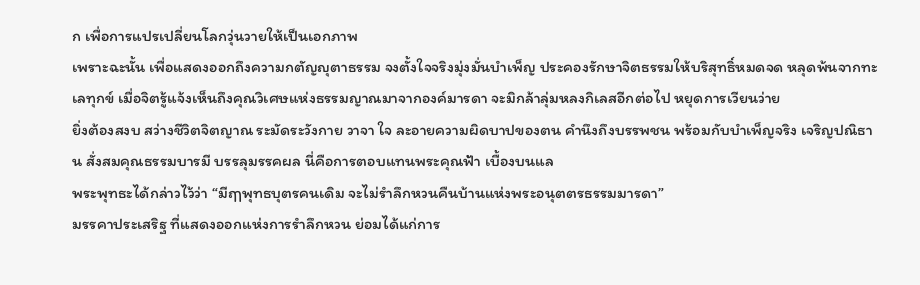ก เพื่อการแปรเปลี่ยนโลกวุ่นวายให้เป็นเอกภาพ
เพราะฉะนั้น เพื่อแสดงออกถึงความกตัญญุตาธรรม จงตั้งใจจริงมุ่งมั่นบำเพ็ญ ประคองรักษาจิตธรรมให้บริสุทธิ์หมดจด หลุดพ้นจากทะเลทุกข์ เมื่อจิตรู้แจ้งเห็นถึงคุณวิเศษแห่งธรรมญาณมาจากองค์มารดา จะมิกล้าลุ่มหลงกิเลสอีกต่อไป หยุดการเวียนว่าย
ยิ่งต้องสงบ สว่างชีวิตจิตญาณ ระมัดระวังกาย วาจา ใจ ละอายความผิดบาปของตน คำนึงถึงบรรพชน พร้อมกับบำเพ็ญจริง เจริญปณิธาน สั่งสมคุณธรรมบารมี บรรลุมรรคผล นี่คือการตอบแทนพระคุณฟ้า เบื้องบนแล
พระพุทธะได้กล่าวไว้ว่า “มีฤๅพุทธบุตรคนเดิม จะไม่รำลึกหวนคืนบ้านแห่งพระอนุตตรธรรมมารดา”
มรรคาประเสริฐ ที่แสดงออกแห่งการรำลึกหวน ย่อมได้แก่การ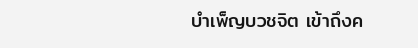บำเพ็ญบวชจิต เข้าถึงค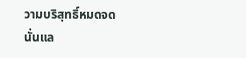วามบริสุทธิ์หมดจดนั่นแล